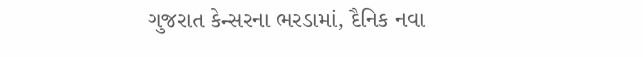ગુજરાત કેન્સરના ભરડામાં, દૈનિક નવા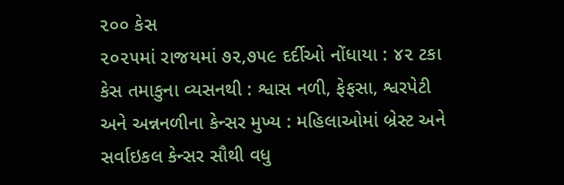૨૦૦ કેસ
૨૦૨૫માં રાજયમાં ૭૨,૭૫૯ દર્દીઓ નોંધાયા : ૪૨ ટકા કેસ તમાકુના વ્યસનથી : શ્વાસ નળી, ફેફસા, શ્વરપેટી અને અન્નનળીના કેન્સર મુખ્ય : મહિલાઓમાં બ્રેસ્ટ અને સર્વાઇકલ કેન્સર સૌથી વધુ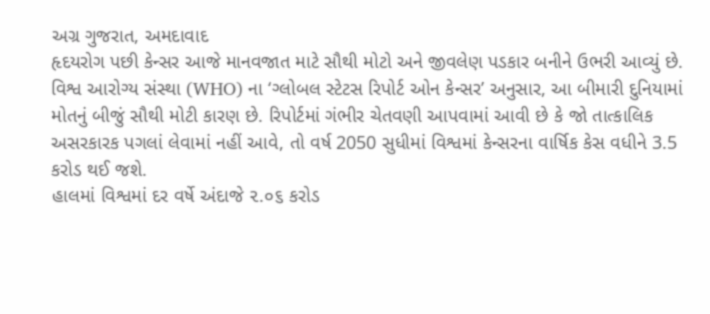અગ્ર ગુજરાત, અમદાવાદ
હૃદયરોગ પછી કેન્સર આજે માનવજાત માટે સૌથી મોટો અને જીવલેણ પડકાર બનીને ઉભરી આવ્યું છે. વિશ્વ આરોગ્ય સંસ્થા (WHO) ના ‘ગ્લોબલ સ્ટેટસ રિપોર્ટ ઓન કેન્સર’ અનુસાર, આ બીમારી દુનિયામાં મોતનું બીજું સૌથી મોટી કારણ છે. રિપોર્ટમાં ગંભીર ચેતવણી આપવામાં આવી છે કે જો તાત્કાલિક અસરકારક પગલાં લેવામાં નહીં આવે, તો વર્ષ 2050 સુધીમાં વિશ્વમાં કેન્સરના વાર્ષિક કેસ વધીને 3.5 કરોડ થઈ જશે.
હાલમાં વિશ્વમાં દર વર્ષે અંદાજે ૨.૦૬ કરોડ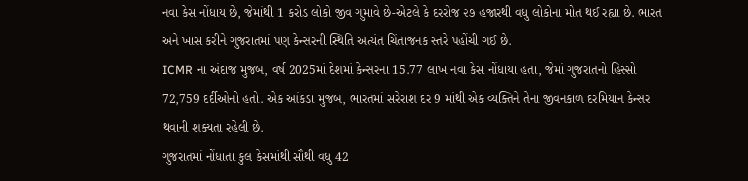નવા કેસ નોંધાય છે, જેમાંથી 1 કરોડ લોકો જીવ ગુમાવે છે-એટલે કે દરરોજ ૨૭ હજારથી વધુ લોકોના મોત થઈ રહ્યા છે. ભારત અને ખાસ કરીને ગુજરાતમાં પણ કેન્સરની સ્થિતિ અત્યંત ચિંતાજનક સ્તરે પહોંચી ગઈ છે.
ICMR ના અંદાજ મુજબ, વર્ષ 2025માં દેશમાં કેન્સરના 15.77 લાખ નવા કેસ નોંધાયા હતા, જેમાં ગુજરાતનો હિસ્સો 72,759 દર્દીઓનો હતો. એક આંકડા મુજબ, ભારતમાં સરેરાશ દર 9 માંથી એક વ્યક્તિને તેના જીવનકાળ દરમિયાન કેન્સર થવાની શક્યતા રહેલી છે.
ગુજરાતમાં નોંધાતા કુલ કેસમાંથી સૌથી વધુ 42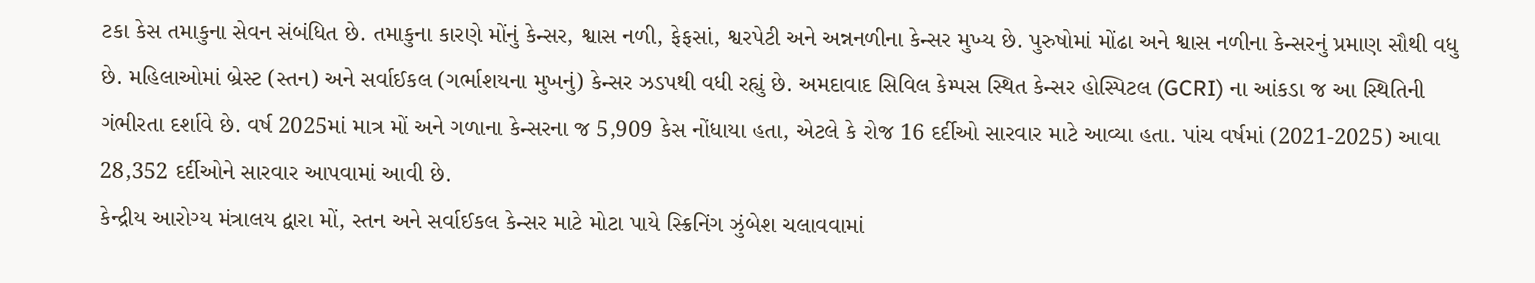ટકા કેસ તમાકુના સેવન સંબંધિત છે. તમાકુના કારણે મોંનું કેન્સર, શ્વાસ નળી, ફેફસાં, શ્વરપેટી અને અન્નનળીના કેન્સર મુખ્ય છે. પુરુષોમાં મોંઢા અને શ્વાસ નળીના કેન્સરનું પ્રમાણ સૌથી વધુ છે. મહિલાઓમાં બ્રેસ્ટ (સ્તન) અને સર્વાઈકલ (ગર્ભાશયના મુખનું) કેન્સર ઝડપથી વધી રહ્યું છે. અમદાવાદ સિવિલ કેમ્પસ સ્થિત કેન્સર હોસ્પિટલ (GCRI) ના આંકડા જ આ સ્થિતિની ગંભીરતા દર્શાવે છે. વર્ષ 2025માં માત્ર મોં અને ગળાના કેન્સરના જ 5,909 કેસ નોંધાયા હતા, એટલે કે રોજ 16 દર્દીઓ સારવાર માટે આવ્યા હતા. પાંચ વર્ષમાં (2021-2025) આવા 28,352 દર્દીઓને સારવાર આપવામાં આવી છે.
કેન્દ્રીય આરોગ્ય મંત્રાલય દ્વારા મોં, સ્તન અને સર્વાઈકલ કેન્સર માટે મોટા પાયે સ્ક્રિનિંગ ઝુંબેશ ચલાવવામાં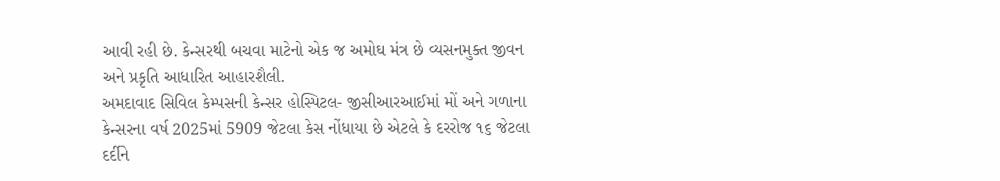આવી રહી છે. કેન્સરથી બચવા માટેનો એક જ અમોઘ મંત્ર છે વ્યસનમુક્ત જીવન અને પ્રકૃતિ આધારિત આહારશૈલી.
અમદાવાદ સિવિલ કેમ્પસની કેન્સર હોસ્પિટલ- જીસીઆરઆઈમાં મોં અને ગળાના કેન્સરના વર્ષ 2025માં 5909 જેટલા કેસ નોંધાયા છે એટલે કે દરરોજ ૧૬ જેટલા દર્દીને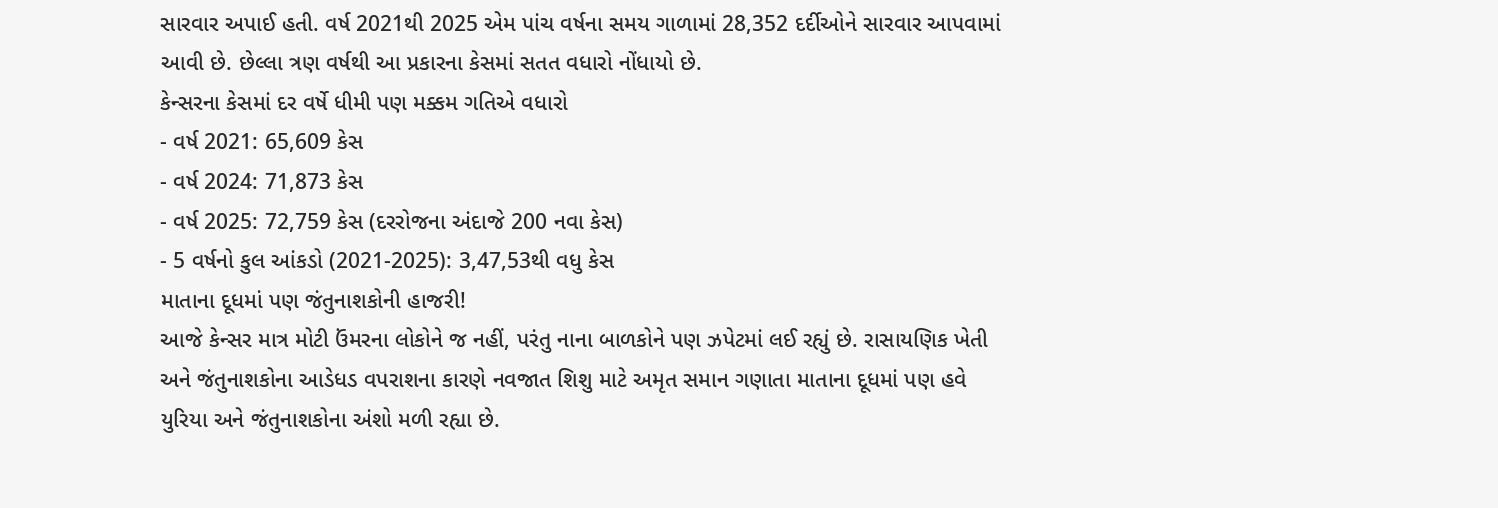સારવાર અપાઈ હતી. વર્ષ 2021થી 2025 એમ પાંચ વર્ષના સમય ગાળામાં 28,352 દર્દીઓને સારવાર આપવામાં આવી છે. છેલ્લા ત્રણ વર્ષથી આ પ્રકારના કેસમાં સતત વધારો નોંધાયો છે.
કેન્સરના કેસમાં દર વર્ષે ધીમી પણ મક્કમ ગતિએ વધારો
- વર્ષ 2021: 65,609 કેસ
- વર્ષ 2024: 71,873 કેસ
- વર્ષ 2025: 72,759 કેસ (દરરોજના અંદાજે 200 નવા કેસ)
- 5 વર્ષનો કુલ આંકડો (2021-2025): 3,47,53થી વધુ કેસ
માતાના દૂધમાં પણ જંતુનાશકોની હાજરી!
આજે કેન્સર માત્ર મોટી ઉંમરના લોકોને જ નહીં, પરંતુ નાના બાળકોને પણ ઝપેટમાં લઈ રહ્યું છે. રાસાયણિક ખેતી અને જંતુનાશકોના આડેધડ વપરાશના કારણે નવજાત શિશુ માટે અમૃત સમાન ગણાતા માતાના દૂધમાં પણ હવે યુરિયા અને જંતુનાશકોના અંશો મળી રહ્યા છે.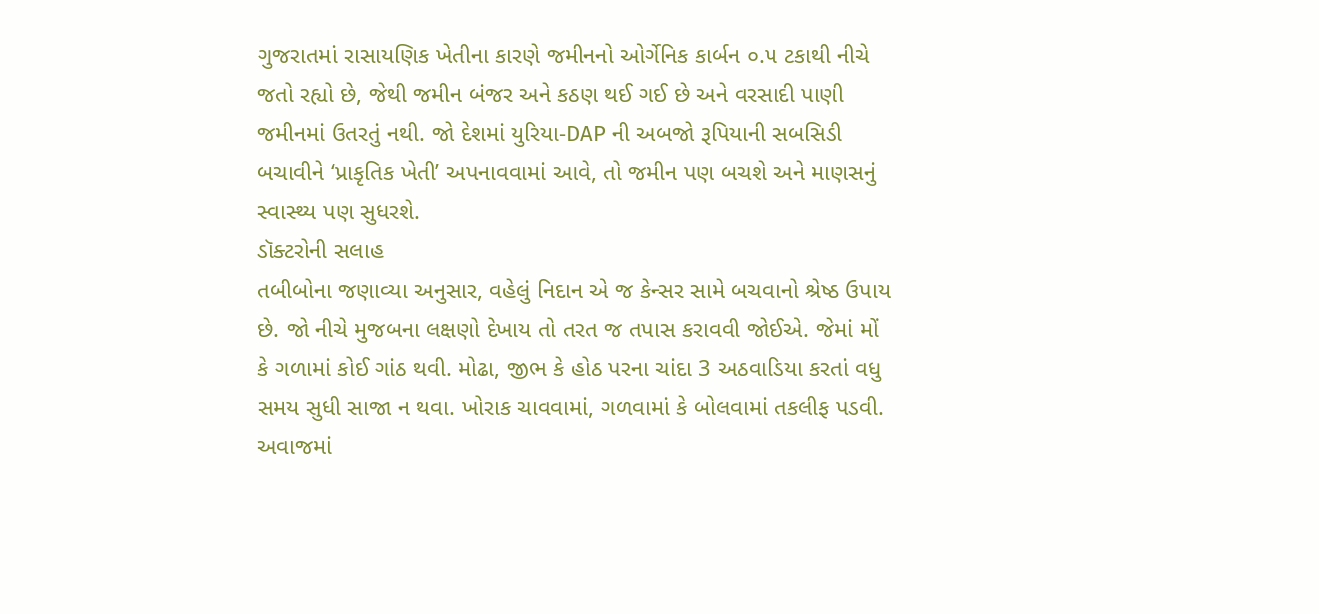ગુજરાતમાં રાસાયણિક ખેતીના કારણે જમીનનો ઓર્ગેનિક કાર્બન ૦.૫ ટકાથી નીચે જતો રહ્યો છે, જેથી જમીન બંજર અને કઠણ થઈ ગઈ છે અને વરસાદી પાણી જમીનમાં ઉતરતું નથી. જો દેશમાં યુરિયા-DAP ની અબજો રૂપિયાની સબસિડી બચાવીને ‘પ્રાકૃતિક ખેતી’ અપનાવવામાં આવે, તો જમીન પણ બચશે અને માણસનું સ્વાસ્થ્ય પણ સુધરશે.
ડૉક્ટરોની સલાહ
તબીબોના જણાવ્યા અનુસાર, વહેલું નિદાન એ જ કેન્સર સામે બચવાનો શ્રેષ્ઠ ઉપાય છે. જો નીચે મુજબના લક્ષણો દેખાય તો તરત જ તપાસ કરાવવી જોઈએ. જેમાં મોં કે ગળામાં કોઈ ગાંઠ થવી. મોઢા, જીભ કે હોઠ પરના ચાંદા 3 અઠવાડિયા કરતાં વધુ સમય સુધી સાજા ન થવા. ખોરાક ચાવવામાં, ગળવામાં કે બોલવામાં તકલીફ પડવી. અવાજમાં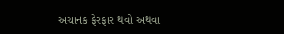અચાનક ફેરફાર થવો અથવા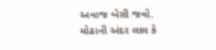અવાજ બેસી જવો. મોઢાની અંદર લાલ કે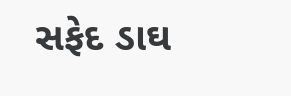સફેદ ડાઘ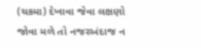(ચકમા) દેખાવા જેવા લક્ષણો જોવા મળે તો નજરઅંદાજ ન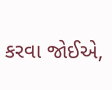કરવા જોઈએ,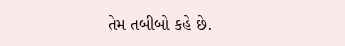તેમ તબીબો કહે છે.